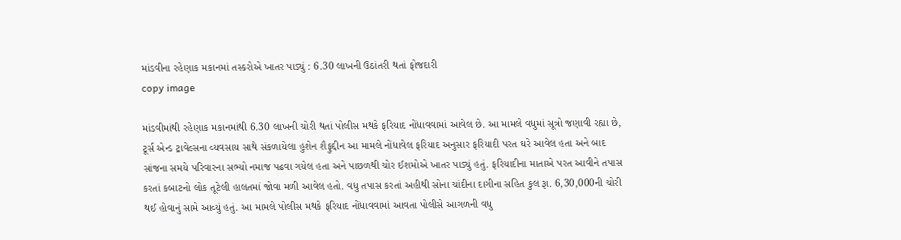માંડવીના રહેણાક મકાનમાં તસ્કરોએ ખાતર પાડ્યું : 6.30 લાખની ઉઠાંતરી થતાં ફોજદારી
copy image

માંડવીમાંથી રહેણાક મકાનમાંથી 6.30 લાખની ચોરી થતાં પોલીસ મથકે ફરિયાદ નોંધાવવામાં આવેલ છે. આ મામલે વધુમાં સૂત્રો જણાવી રહ્યા છે, ટૂર્સ એન્ડ ટ્રાવેલ્સના વ્યવસાય સાથે સંકળાયેલા હુશેન શૈફુદ્દીન આ મામલે નોંધાવેલ ફરિયાદ અનુસાર ફરિયાદી પરત ઘરે આવેલ હતા અને બાદ સાંજના સમયે પરિવારના સભ્યો નમાજ પઢવા ગયેલ હતા અને પાછળથી ચોર ઈશમોએ ખાતર પાડ્યું હતું. ફરિયાદીના માતાએ પરત આવીને તપાસ કરતાં કબાટનો લોક તૂટેલી હાલતમાં જોવા મળી આવેલ હતો. વધુ તપાસ કરતાં અહીથી સોના ચાંદીના દાગીના સહિત કુલ રૂા. 6,30,000ની ચોરી થઈ હોવાનું સામે આવ્યું હતું. આ મામલે પોલીસ મથકે ફરિયાદ નોંધાવવામાં આવતા પોલીસે આગળની વધુ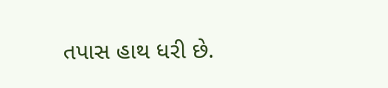તપાસ હાથ ધરી છે.